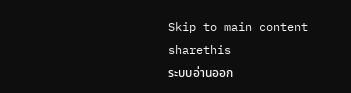Skip to main content
sharethis
ระบบอ่านออก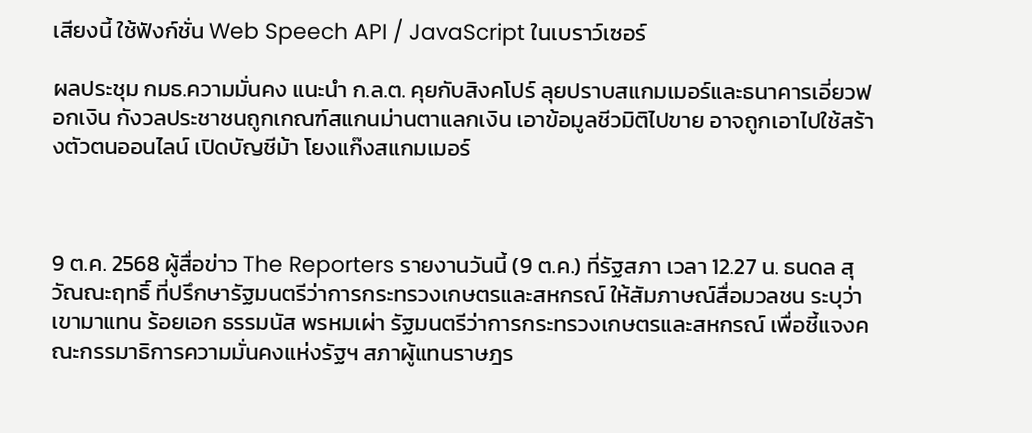เสียงนี้ ใช้ฟังก์ชั่น Web Speech API / JavaScript ในเบราว์เซอร์

ผลประชุม กมธ.ความมั่นคง แนะนำ ก.ล.ต. คุยกับสิงคโปร์ ลุยปราบสแกมเมอร์และธนาคารเอี่ยวฟอกเงิน กังวลประชาชนถูกเกณฑ์สแกนม่านตาแลกเงิน เอาข้อมูลชีวมิติไปขาย อาจถูกเอาไปใช้สร้างตัวตนออนไลน์ เปิดบัญชีม้า โยงแก๊งสแกมเมอร์



9 ต.ค. 2568 ผู้สื่อข่าว The Reporters รายงานวันนี้ (9 ต.ค.) ที่รัฐสภา เวลา 12.27 น. ธนดล สุวัณณะฤทธิ์ ที่ปรึกษารัฐมนตรีว่าการกระทรวงเกษตรและสหกรณ์ ให้สัมภาษณ์สื่อมวลชน ระบุว่าเขามาแทน ร้อยเอก ธรรมนัส พรหมเผ่า รัฐมนตรีว่าการกระทรวงเกษตรและสหกรณ์ เพื่อชี้แจงคณะกรรมาธิการความมั่นคงแห่งรัฐฯ สภาผู้แทนราษฎร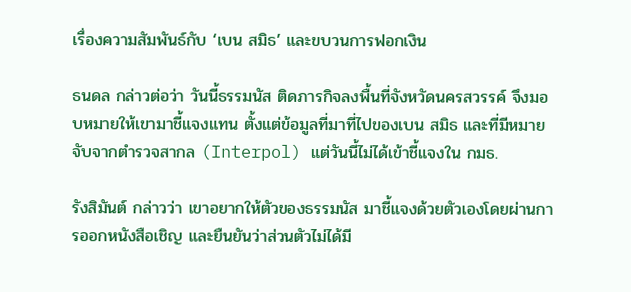เรื่องความสัมพันธ์กับ ‘เบน สมิธ’ และขบวนการฟอกเงิน

ธนดล กล่าวต่อว่า วันนี้ธรรมนัส ติดภารกิจลงพื้นที่จังหวัดนครสวรรค์ จึงมอบหมายให้เขามาชี้แจงแทน ตั้งแต่ข้อมูลที่มาที่ไปของเบน สมิธ และที่มีหมายจับจากตำรวจสากล (Interpol) แต่วันนี้ไม่ได้เข้าชี้แจงใน กมธ.

รังสิมันต์ กล่าวว่า เขาอยากให้ตัวของธรรมนัส มาชี้แจงด้วยตัวเองโดยผ่านการออกหนังสือเชิญ และยืนยันว่าส่วนตัวไม่ได้มี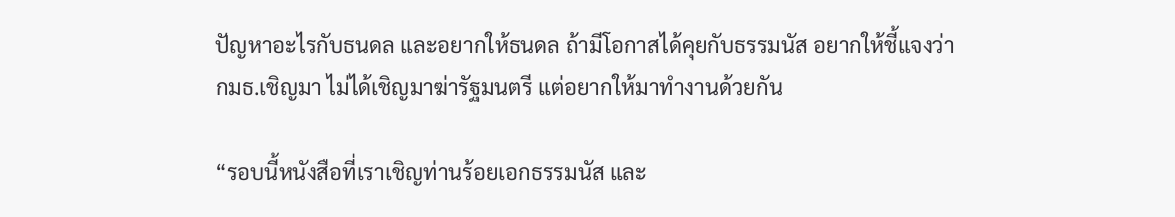ปัญหาอะไรกับธนดล และอยากให้ธนดล ถ้ามีโอกาสได้คุยกับธรรมนัส อยากให้ชี้แจงว่า กมธ.เชิญมา ไม่ได้เชิญมาฆ่ารัฐมนตรี แต่อยากให้มาทำงานด้วยกัน

“รอบนี้หนังสือที่เราเชิญท่านร้อยเอกธรรมนัส และ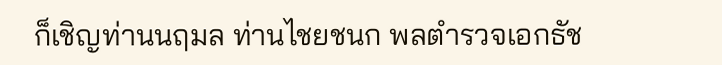ก็เชิญท่านนฤมล ท่านไชยชนก พลตำรวจเอกธัช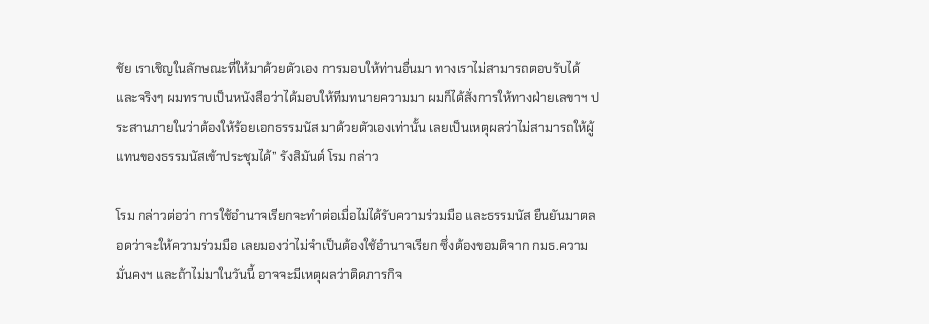ชัย เราเชิญในลักษณะที่ให้มาด้วยตัวเอง การมอบให้ท่านอื่นมา ทางเราไม่สามารถตอบรับได้ และจริงๆ ผมทราบเป็นหนังสือว่าได้มอบให้ทีมทนายความมา ผมก็ได้สั่งการให้ทางฝ่ายเลขาฯ ประสานภายในว่าต้องให้ร้อยเอกธรรมนัส มาด้วยตัวเองเท่านั้น เลยเป็นเหตุผลว่าไม่สามารถให้ผู้แทนของธรรมนัสเข้าประชุมได้” รังสิมันต์ โรม กล่าว

โรม กล่าวต่อว่า การใช้อำนาจเรียกจะทำต่อเมื่อไม่ได้รับความร่วมมือ และธรรมนัส ยืนยันมาตลอดว่าจะให้ความร่วมมือ เลยมองว่าไม่จำเป็นต้องใช้อำนาจเรียก ซึ่งต้องขอมติจาก กมธ.ความมั่นคงฯ และถ้าไม่มาในวันนี้ อาจจะมีเหตุผลว่าติดภารกิจ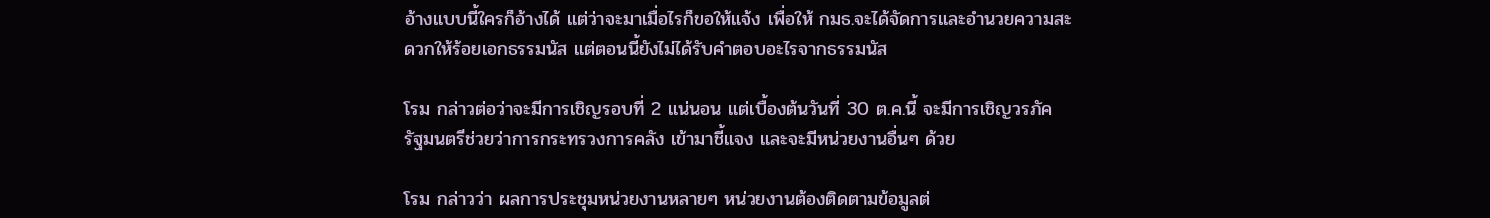อ้างแบบนี้ใครก็อ้างได้ แต่ว่าจะมาเมื่อไรก็ขอให้แจ้ง เพื่อให้ กมธ.จะได้จัดการและอำนวยความสะดวกให้ร้อยเอกธรรมนัส แต่ตอนนี้ยังไม่ได้รับคำตอบอะไรจากธรรมนัส

โรม กล่าวต่อว่าจะมีการเชิญรอบที่ 2 แน่นอน แต่เบื้องต้นวันที่ 30 ต.ค.นี้ จะมีการเชิญวรภัค รัฐมนตรีช่วยว่าการกระทรวงการคลัง เข้ามาชี้แจง และจะมีหน่วยงานอื่นๆ ด้วย

โรม กล่าวว่า ผลการประชุมหน่วยงานหลายๆ หน่วยงานต้องติดตามข้อมูลต่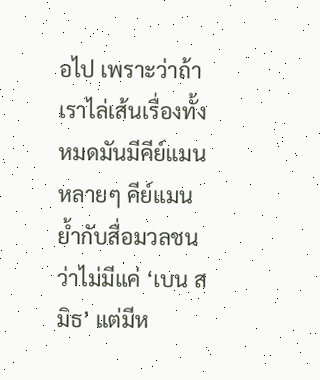อไป เพราะว่าถ้าเราไล่เส้นเรื่องทั้งหมดมันมีคีย์แมนหลายๆ คีย์แมน ย้ำกับสื่อมวลชนว่าไม่มีแค่ ‘เบน สมิธ’ แต่มีห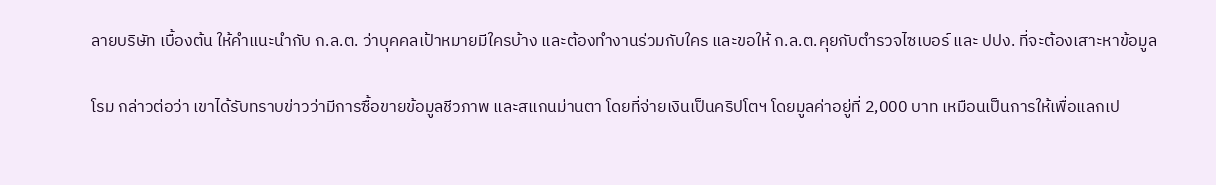ลายบริษัท เบื้องต้น ให้คำแนะนำกับ ก.ล.ต. ว่าบุคคลเป้าหมายมีใครบ้าง และต้องทำงานร่วมกับใคร และขอให้ ก.ล.ต.คุยกับตำรวจไซเบอร์ และ ปปง. ที่จะต้องเสาะหาข้อมูล

โรม กล่าวต่อว่า เขาได้รับทราบข่าวว่ามีการซื้อขายข้อมูลชีวภาพ และสแกนม่านตา โดยที่จ่ายเงินเป็นคริปโตฯ โดยมูลค่าอยู่ที่ 2,000 บาท เหมือนเป็นการให้เพื่อแลกเป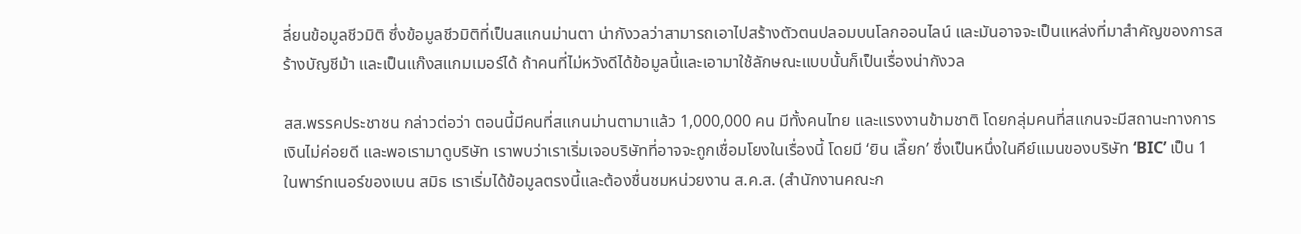ลี่ยนข้อมูลชีวมิติ ซึ่งข้อมูลชีวมิติที่เป็นสแกนม่านตา น่ากังวลว่าสามารถเอาไปสร้างตัวตนปลอมบนโลกออนไลน์ และมันอาจจะเป็นแหล่งที่มาสำคัญของการสร้างบัญชีม้า และเป็นแก๊งสแกมเมอร์ได้ ถ้าคนที่ไม่หวังดีได้ข้อมูลนี้และเอามาใช้ลักษณะแบบนั้นก็เป็นเรื่องน่ากังวล

สส.พรรคประชาชน กล่าวต่อว่า ตอนนี้มีคนที่สแกนม่านตามาแล้ว 1,000,000 คน มีทั้งคนไทย และแรงงานข้ามชาติ โดยกลุ่มคนที่สแกนจะมีสถานะทางการเงินไม่ค่อยดี และพอเรามาดูบริษัท เราพบว่าเราเริ่มเจอบริษัทที่อาจจะถูกเชื่อมโยงในเรื่องนี้ โดยมี ‘ยิน เลี๊ยก’ ซึ่งเป็นหนึ่งในคีย์แมนของบริษัท ‘BIC’ เป็น 1 ในพาร์ทเนอร์ของเบน สมิธ เราเริ่มได้ข้อมูลตรงนี้และต้องชื่นชมหน่วยงาน ส.ค.ส. (สำนักงานคณะก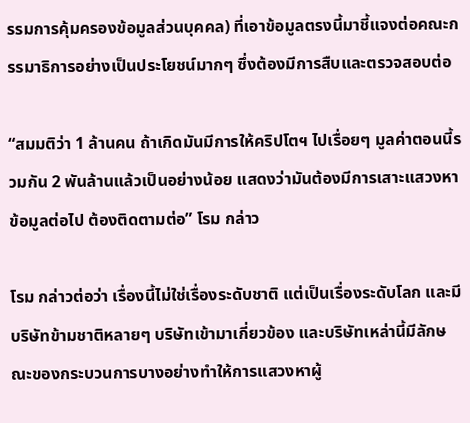รรมการคุ้มครองข้อมูลส่วนบุคคล) ที่เอาข้อมูลตรงนี้มาชี้แจงต่อคณะกรรมาธิการอย่างเป็นประโยชน์มากๆ ซึ่งต้องมีการสืบและตรวจสอบต่อ

“สมมติว่า 1 ล้านคน ถ้าเกิดมันมีการให้คริปโตฯ ไปเรื่อยๆ มูลค่าตอนนี้รวมกัน 2 พันล้านแล้วเป็นอย่างน้อย แสดงว่ามันต้องมีการเสาะแสวงหาข้อมูลต่อไป ต้องติดตามต่อ” โรม กล่าว

โรม กล่าวต่อว่า เรื่องนี้ไม่ใช่เรื่องระดับชาติ แต่เป็นเรื่องระดับโลก และมีบริษัทข้ามชาติหลายๆ บริษัทเข้ามาเกี่ยวข้อง และบริษัทเหล่านี้มีลักษณะของกระบวนการบางอย่างทำให้การแสวงหาผู้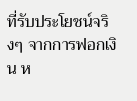ที่รับประโยชน์จริงๆ จากการฟอกเงิน ห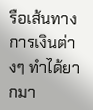รือเส้นทางการเงินต่างๆ ทำได้ยากมา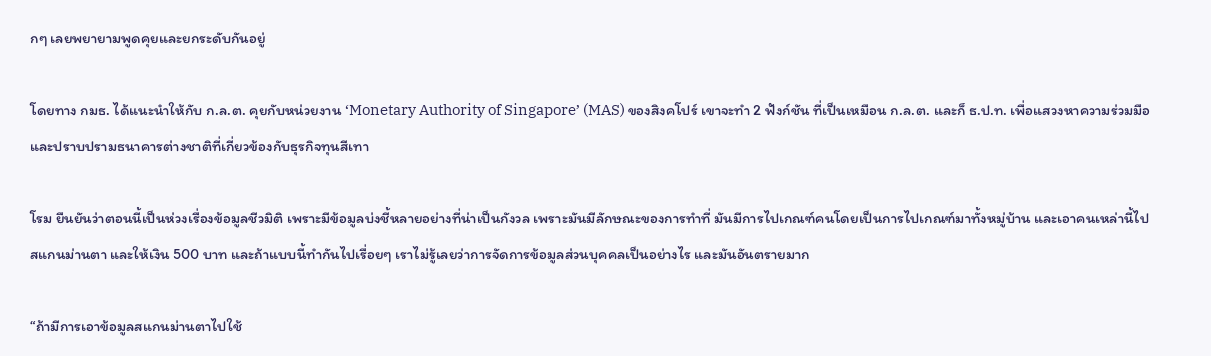กๆ เลยพยายามพูดคุยและยกระดับกันอยู่

โดยทาง กมธ. ได้แนะนำให้กับ ก.ล.ต. คุยกับหน่วยงาน ‘Monetary Authority of Singapore’ (MAS) ของสิงคโปร์ เขาจะทำ 2 ฟังก์ชัน ที่เป็นเหมือน ก.ล.ต. และก็ ธ.ป.ท. เพื่อแสวงหาความร่วมมือและปราบปรามธนาคารต่างชาติที่เกี่ยวข้องกับธุรกิจทุนสีเทา

โรม ยืนยันว่าตอนนี้เป็นห่วงเรื่องข้อมูลชีวมิติ เพราะมีข้อมูลบ่งชี้หลายอย่างที่น่าเป็นกังวล เพราะมันมีลักษณะของการทำที่ มันมีการไปเกณฑ์คนโดยเป็นการไปเกณฑ์มาทั้งหมู่บ้าน และเอาคนเหล่านี้ไปสแกนม่านตา และให้เงิน 500 บาท และถ้าแบบนี้ทำกันไปเรื่อยๆ เราไม่รู้เลยว่าการจัดการข้อมูลส่วนบุคคลเป็นอย่างไร และมันอันตรายมาก

“ถ้ามีการเอาข้อมูลสแกนม่านตาไปใช้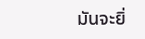มันจะยิ่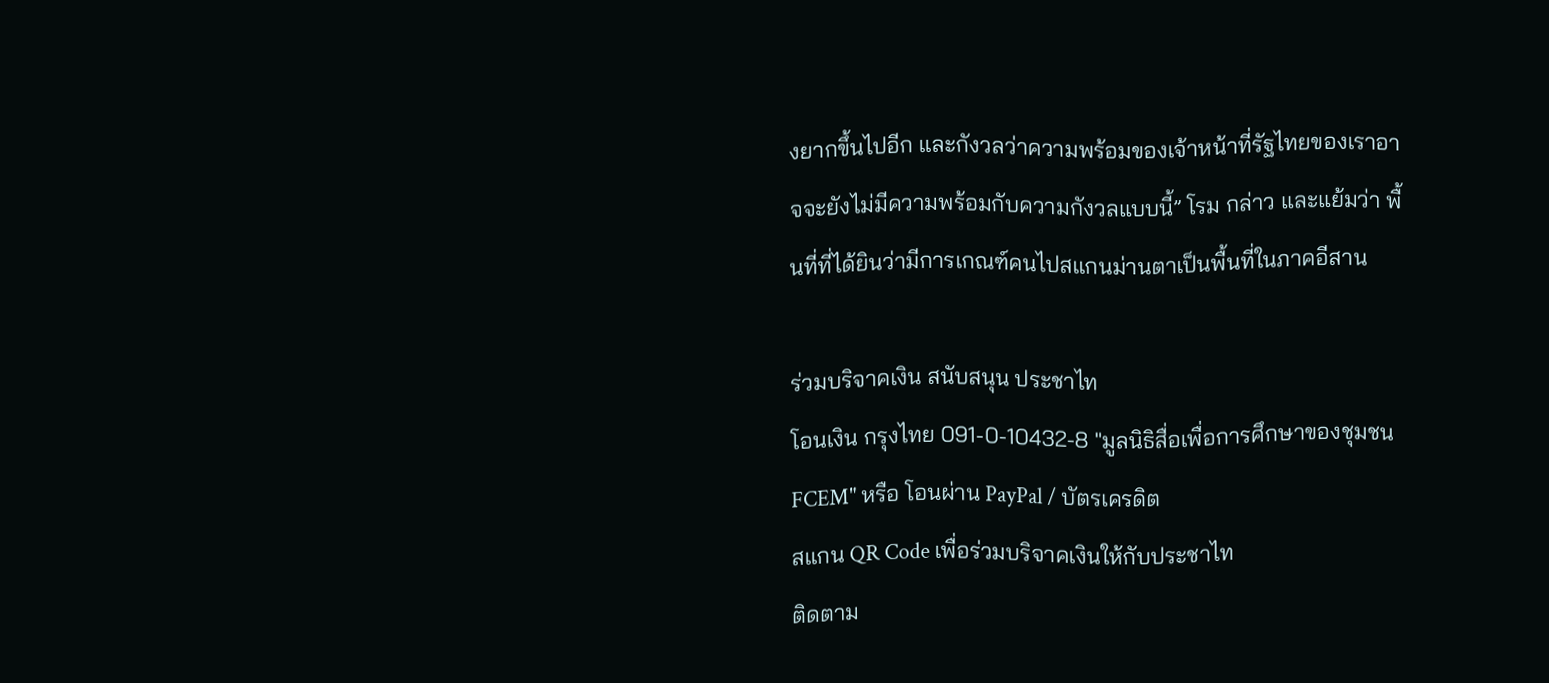งยากขึ้นไปอีก และกังวลว่าความพร้อมของเจ้าหน้าที่รัฐไทยของเราอาจจะยังไม่มีความพร้อมกับความกังวลแบบนี้” โรม กล่าว และแย้มว่า พื้นที่ที่ได้ยินว่ามีการเกณฑ์คนไปสแกนม่านตาเป็นพื้นที่ในภาคอีสาน

ร่วมบริจาคเงิน สนับสนุน ประชาไท
โอนเงิน กรุงไทย 091-0-10432-8 "มูลนิธิสื่อเพื่อการศึกษาของชุมชน FCEM" หรือ โอนผ่าน PayPal / บัตรเครดิต
สแกน QR Code เพื่อร่วมบริจาคเงินให้กับประชาไท
ติดตาม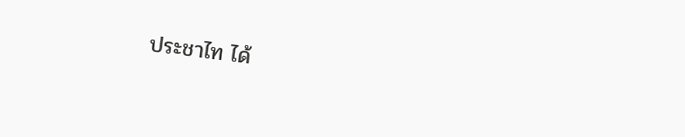ประชาไท ได้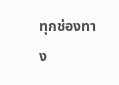ทุกช่องทาง